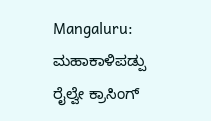Mangaluru: ಮಹಾಕಾಳಿಪಡ್ಪು ರೈಲ್ವೇ ಕ್ರಾಸಿಂಗ್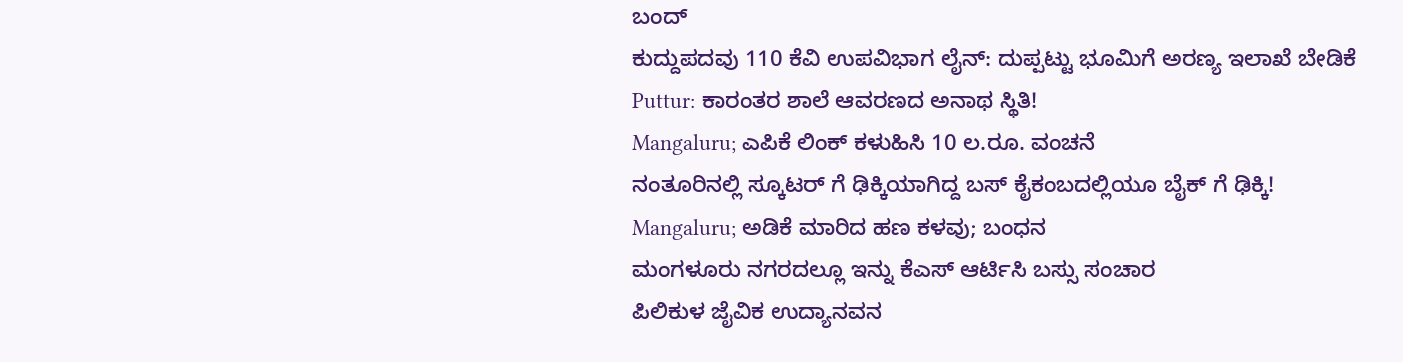ಬಂದ್
ಕುದ್ದುಪದವು 110 ಕೆವಿ ಉಪವಿಭಾಗ ಲೈನ್: ದುಪ್ಪಟ್ಟು ಭೂಮಿಗೆ ಅರಣ್ಯ ಇಲಾಖೆ ಬೇಡಿಕೆ
Puttur: ಕಾರಂತರ ಶಾಲೆ ಆವರಣದ ಅನಾಥ ಸ್ಥಿತಿ!
Mangaluru; ಎಪಿಕೆ ಲಿಂಕ್ ಕಳುಹಿಸಿ 10 ಲ.ರೂ. ವಂಚನೆ
ನಂತೂರಿನಲ್ಲಿ ಸ್ಕೂಟರ್ ಗೆ ಢಿಕ್ಕಿಯಾಗಿದ್ದ ಬಸ್ ಕೈಕಂಬದಲ್ಲಿಯೂ ಬೈಕ್ ಗೆ ಢಿಕ್ಕಿ!
Mangaluru; ಅಡಿಕೆ ಮಾರಿದ ಹಣ ಕಳವು; ಬಂಧನ
ಮಂಗಳೂರು ನಗರದಲ್ಲೂ ಇನ್ನು ಕೆಎಸ್ ಆರ್ಟಿಸಿ ಬಸ್ಸು ಸಂಚಾರ
ಪಿಲಿಕುಳ ಜೈವಿಕ ಉದ್ಯಾನವನ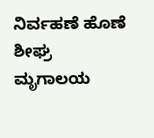ನಿರ್ವಹಣೆ ಹೊಣೆ ಶೀಘ್ರ ಮೃಗಾಲಯ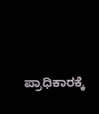ಪ್ರಾಧಿಕಾರಕ್ಕೆ